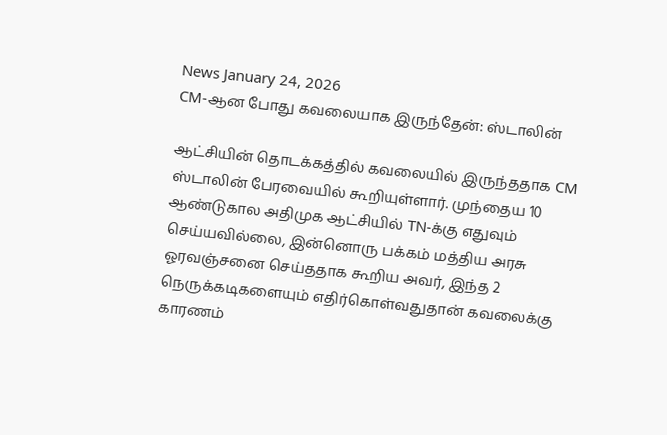News January 24, 2026
CM-ஆன போது கவலையாக இருந்தேன்: ஸ்டாலின்

ஆட்சியின் தொடக்கத்தில் கவலையில் இருந்ததாக CM ஸ்டாலின் பேரவையில் கூறியுள்ளார். முந்தைய 10 ஆண்டுகால அதிமுக ஆட்சியில் TN-க்கு எதுவும் செய்யவில்லை, இன்னொரு பக்கம் மத்திய அரசு ஓரவஞ்சனை செய்ததாக கூறிய அவர், இந்த 2 நெருக்கடிகளையும் எதிர்கொள்வதுதான் கவலைக்கு காரணம்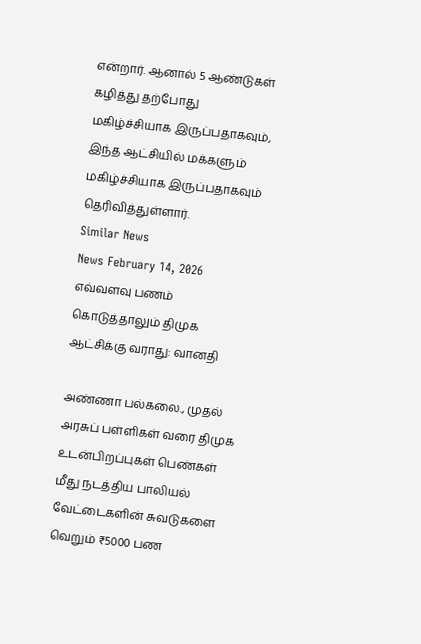என்றார். ஆனால் 5 ஆண்டுகள் கழித்து தற்போது மகிழ்ச்சியாக இருப்பதாகவும், இந்த ஆட்சியில் மக்களும் மகிழ்ச்சியாக இருப்பதாகவும் தெரிவித்துள்ளார்.
Similar News
News February 14, 2026
எவ்வளவு பணம் கொடுத்தாலும் திமுக ஆட்சிக்கு வராது: வானதி

அண்ணா பல்கலை., முதல் அரசுப் பள்ளிகள் வரை திமுக உடன்பிறப்புகள் பெண்கள் மீது நடத்திய பாலியல் வேட்டைகளின் சுவடுகளை வெறும் ₹5000 பண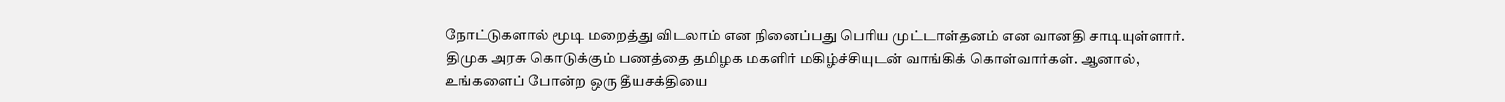நோட்டுகளால் மூடி மறைத்து விடலாம் என நினைப்பது பெரிய முட்டாள்தனம் என வானதி சாடியுள்ளார். திமுக அரசு கொடுக்கும் பணத்தை தமிழக மகளிர் மகிழ்ச்சியுடன் வாங்கிக் கொள்வார்கள். ஆனால், உங்களைப் போன்ற ஒரு தீயசக்தியை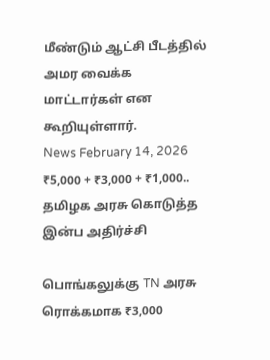மீண்டும் ஆட்சி பீடத்தில் அமர வைக்க மாட்டார்கள் என கூறியுள்ளார்.
News February 14, 2026
₹5,000 + ₹3,000 + ₹1,000.. தமிழக அரசு கொடுத்த இன்ப அதிர்ச்சி

பொங்கலுக்கு TN அரசு ரொக்கமாக ₹3,000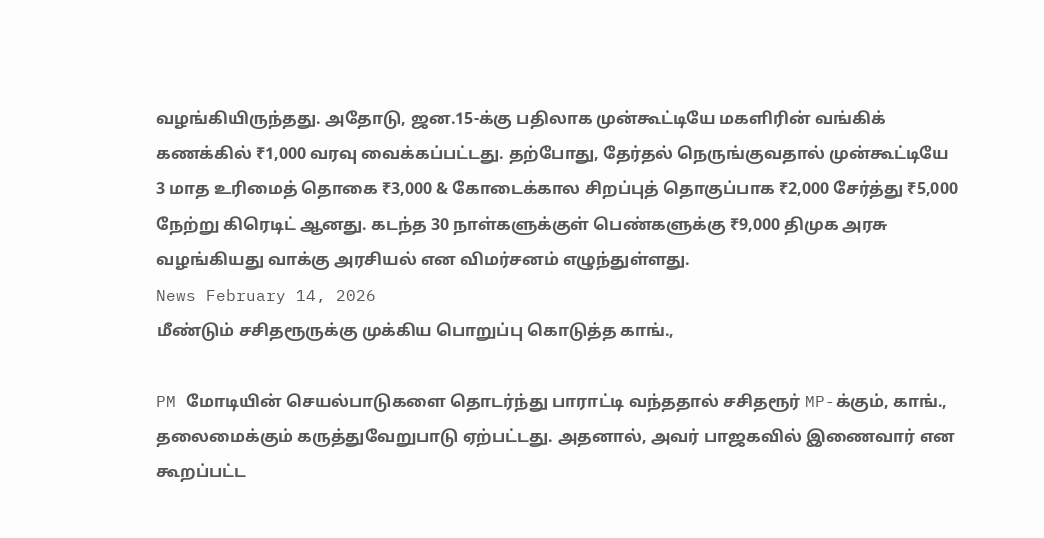வழங்கியிருந்தது. அதோடு, ஜன.15-க்கு பதிலாக முன்கூட்டியே மகளிரின் வங்கிக் கணக்கில் ₹1,000 வரவு வைக்கப்பட்டது. தற்போது, தேர்தல் நெருங்குவதால் முன்கூட்டியே 3 மாத உரிமைத் தொகை ₹3,000 & கோடைக்கால சிறப்புத் தொகுப்பாக ₹2,000 சேர்த்து ₹5,000 நேற்று கிரெடிட் ஆனது. கடந்த 30 நாள்களுக்குள் பெண்களுக்கு ₹9,000 திமுக அரசு வழங்கியது வாக்கு அரசியல் என விமர்சனம் எழுந்துள்ளது.
News February 14, 2026
மீண்டும் சசிதரூருக்கு முக்கிய பொறுப்பு கொடுத்த காங்.,

PM மோடியின் செயல்பாடுகளை தொடர்ந்து பாராட்டி வந்ததால் சசிதரூர் MP-க்கும், காங்., தலைமைக்கும் கருத்துவேறுபாடு ஏற்பட்டது. அதனால், அவர் பாஜகவில் இணைவார் என கூறப்பட்ட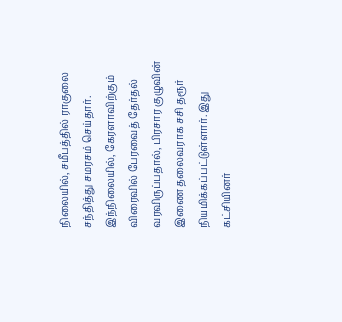நிலையில், சமீபத்தில் ராகுலை சந்தித்து சமரசம் செய்தார். இந்நிலையில், கேரளாவிற்கும் விரைவில் பேரவைத் தேர்தல் வரவிருப்பதால், பிரசார குழுவின் இணை தலைவராக சசி தரூர் நியமிக்கப்பட்டுள்ளார். இது கட்சியினர்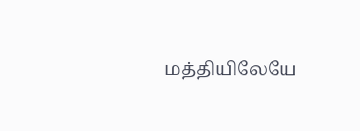மத்தியிலேயே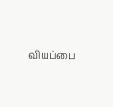வியப்பை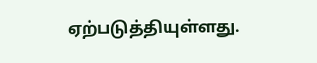ஏற்படுத்தியுள்ளது.